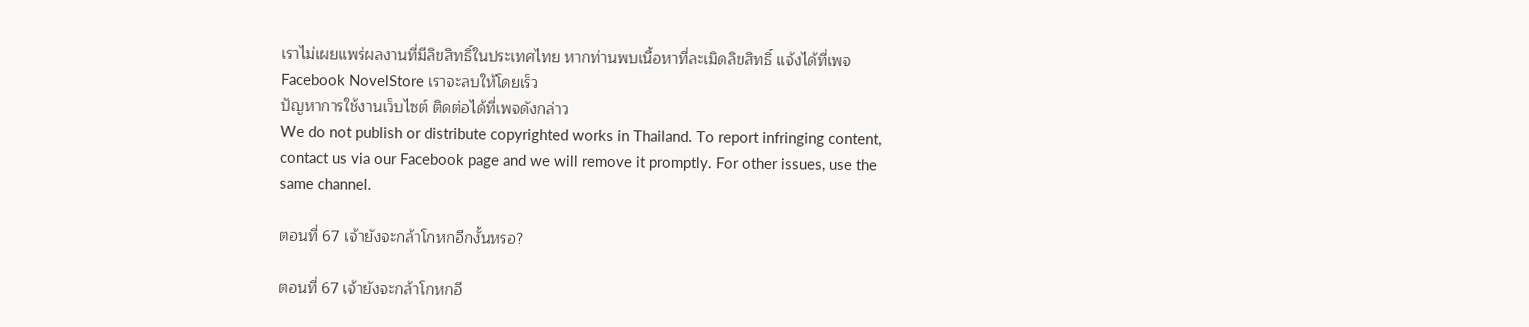เราไม่เผยแพร่ผลงานที่มีลิขสิทธิ์ในประเทศไทย หากท่านพบเนื้อหาที่ละเมิดลิขสิทธิ์ แจ้งได้ที่เพจ Facebook NovelStore เราจะลบให้โดยเร็ว
ปัญหาการใช้งานเว็บไซต์ ติดต่อได้ที่เพจดังกล่าว
We do not publish or distribute copyrighted works in Thailand. To report infringing content, contact us via our Facebook page and we will remove it promptly. For other issues, use the same channel.

ตอนที่ 67 เจ้ายังจะกล้าโกหกอีกงั้นหรอ?

ตอนที่ 67 เจ้ายังจะกล้าโกหกอี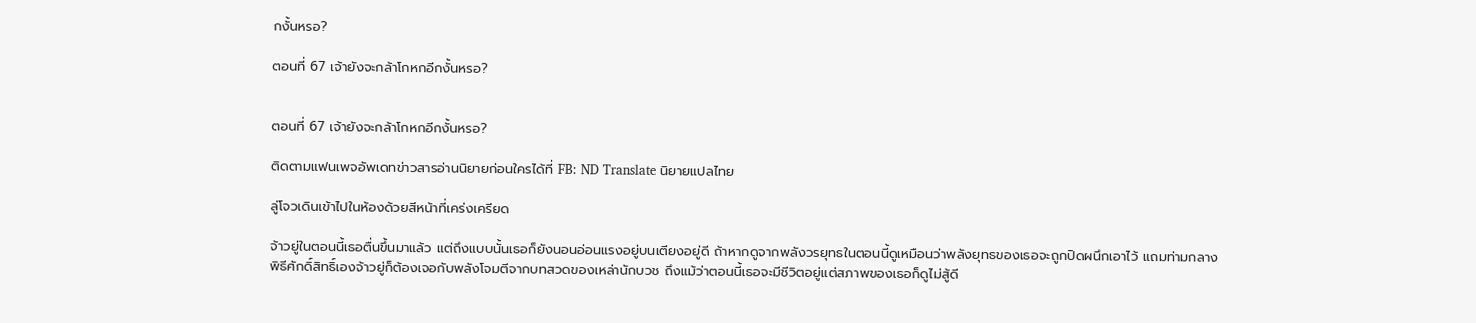กงั้นหรอ?

ตอนที่ 67 เจ้ายังจะกล้าโกหกอีกงั้นหรอ?


ตอนที่ 67 เจ้ายังจะกล้าโกหกอีกงั้นหรอ?

ติดตามแฟนเพจอัพเดทข่าวสารอ่านนิยายก่อนใครได้ที่ FB: ND Translate นิยายแปลไทย

ลู่โจวเดินเข้าไปในห้องด้วยสีหน้าที่เคร่งเครียด

จ้าวยู่ในตอนนี้เธอตื่นขึ้นมาแล้ว แต่ถึงแบบนั้นเธอก็ยังนอนอ่อนแรงอยู่บนเตียงอยู่ดี ถ้าหากดูจากพลังวรยุทธในตอนนี้ดูเหมือนว่าพลังยุทธของเธอจะถูกปิดผนึกเอาไว้ แถมท่ามกลางพิธีศักดิ์สิทธิ์เองจ้าวยู่ก็ต้องเจอกับพลังโจมตีจากบทสวดของเหล่านักบวช ถึงแม้ว่าตอนนี้เธอจะมีชีวิตอยู่แต่สภาพของเธอก็ดูไม่สู้ดี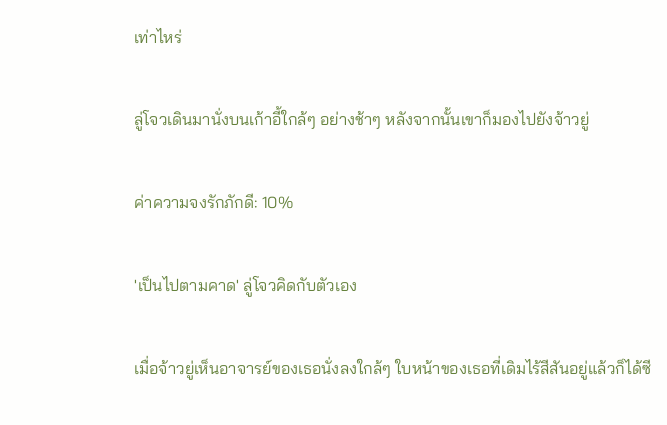เท่าไหร่

ลู่โจวเดินมานั่งบนเก้าอี้ใกล้ๆ อย่างช้าๆ หลังจากนั้นเขาก็มองไปยังจ้าวยู่

ค่าความจงรักภักดี: 10%

'เป็นไปตามคาด' ลู่โจวคิดกับตัวเอง

เมื่อจ้าวยู่เห็นอาจารย์ของเธอนั่งลงใกล้ๆ ใบหน้าของเธอที่เดิมไร้สีสันอยู่แล้วก็ได้ซี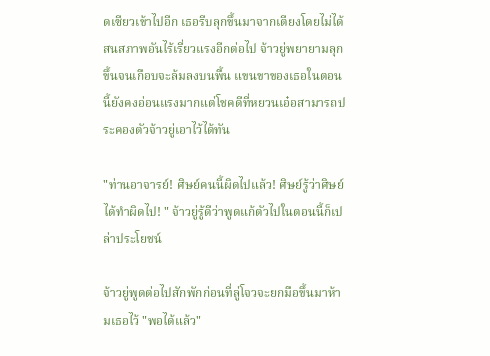ดเซียวเข้าไปอีก เธอรีบลุกขึ้นมาจากเตียงโดยไม่ได้สนสภาพอันไร้เรี่ยวแรงอีกต่อไป จ้าวยู่พยายามลุกขึ้นจนเกือบจะล้มลงบนพื้น แขนขาของเธอในตอนนี้ยังคงอ่อนแรงมากแต่โชคดีที่หยวนเอ๋อสามารถประคองตัวจ้าวยู่เอาไว้ได้ทัน

"ท่านอาจารย์! ศิษย์คนนี้ผิดไปแล้ว! ศิษย์รู้ว่าศิษย์ได้ทำผิดไป! " จ้าวยู่รู้ดีว่าพูดแก้ตัวไปในตอนนี้ก็เปล่าประโยชน์

จ้าวยู่พูดต่อไปสักพักก่อนที่ลู่โจวจะยกมือขึ้นมาห้ามเธอไว้ "พอได้แล้ว"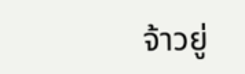จ้าวยู่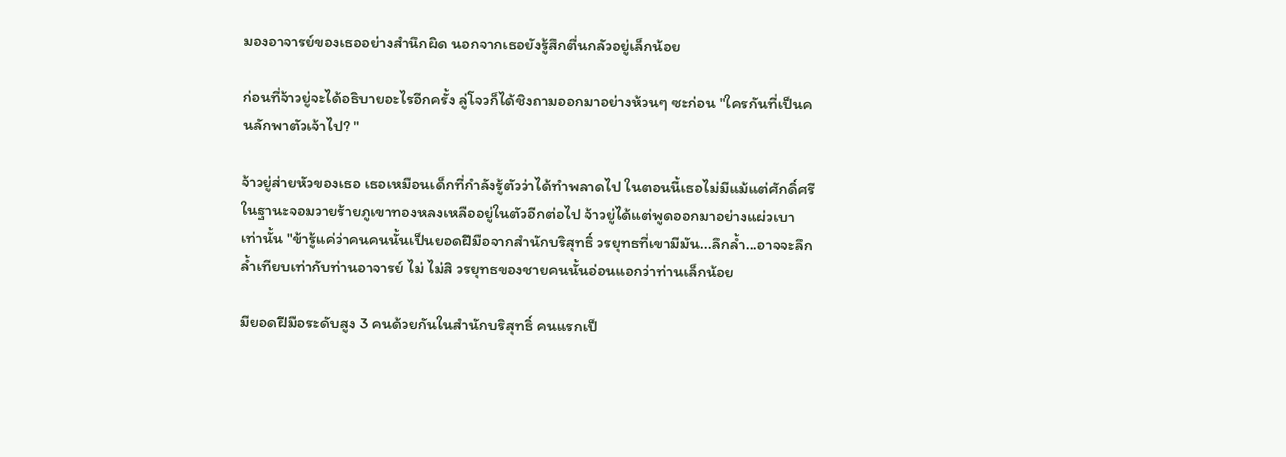มองอาจารย์ของเธออย่างสำนึกผิด นอกจากเธอยังรู้สึกตื่นกลัวอยู่เล็กน้อย

ก่อนที่จ้าวยู่จะได้อธิบายอะไรอีกครั้ง ลู่โจวก็ได้ชิงถามออกมาอย่างห้วนๆ ซะก่อน "ใครกันที่เป็นคนลักพาตัวเจ้าไป? "

จ้าวยู่ส่ายหัวของเธอ เธอเหมือนเด็กที่กำลังรู้ตัวว่าได้ทำพลาดไป ในตอนนี้เธอไม่มีแม้แต่ศักดิ์ศรีในฐานะจอมวายร้ายภูเขาทองหลงเหลืออยู่ในตัวอีกต่อไป จ้าวยู่ได้แต่พูดออกมาอย่างแผ่วเบาเท่านั้น "ข้ารู้แค่ว่าคนคนนั้นเป็นยอดฝีมือจากสำนักบริสุทธิ์ วรยุทธที่เขามีมัน...ลึกล้ำ...อาจจะลึกล้ำเทียบเท่ากับท่านอาจารย์ ไม่ ไม่สิ วรยุทธของชายคนนั้นอ่อนแอกว่าท่านเล็กน้อย

มียอดฝีมือระดับสูง 3 คนด้วยกันในสำนักบริสุทธิ์ คนแรกเป็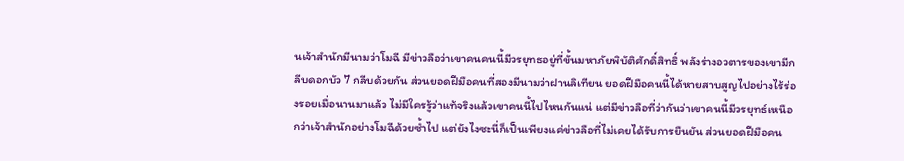นเจ้าสำนักมีนามว่าโมฉี มีข่าวลือว่าเขาคนคนนี้มีวรยุทธอยู่ที่ขั้นมหาภัยพิบัติศักดิ์สิทธิ์ พลังร่างอวตารของเขามีกลีบดอกบัว 7 กลีบด้วยกัน ส่วนยอดฝีมือคนที่สองมีนามว่าฝานลิเทียน ยอดฝีมือคนนี้ได้หายสาบสูญไปอย่างไร้ร่องรอยเมื่อนานมาแล้ว ไม่มีใครรู้ว่าแท้จริงแล้วเขาคนนี้ไปไหนกันแน่ แต่มีข่าวลือที่ว่ากันว่าเขาคนนี้มีวรยุทธ์เหนือกว่าเจ้าสำนักอย่างโมฉีด้วยซ้ำไป แต่ยังไงซะนี่ก็เป็นเพียงแค่ข่าวลือที่ไม่เคยได้รับการยืนยัน ส่วนยอดฝีมือคน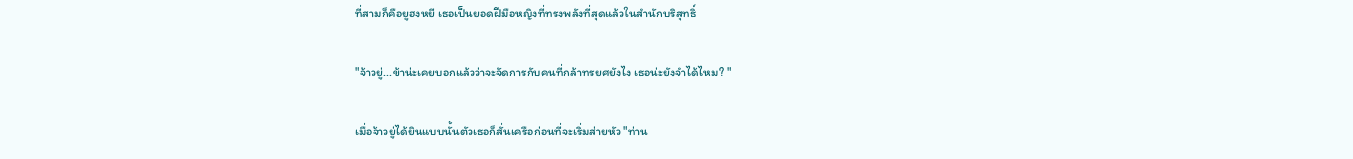ที่สามก็คือยูฮงหยี เธอเป็นยอดฝีมือหญิงที่ทรงพลังที่สุดแล้วในสำนักบริสุทธิ์

"จ้าวยู่...ข้าน่ะเคยบอกแล้วว่าจะจัดการกับคนที่กล้าทรยศยังไง เธอน่ะยังจำได้ไหม? "

เมื่อจ้าวยู่ได้ยินแบบนั้นตัวเธอก็สั่นเครือก่อนที่จะเริ่มส่ายหัว "ท่าน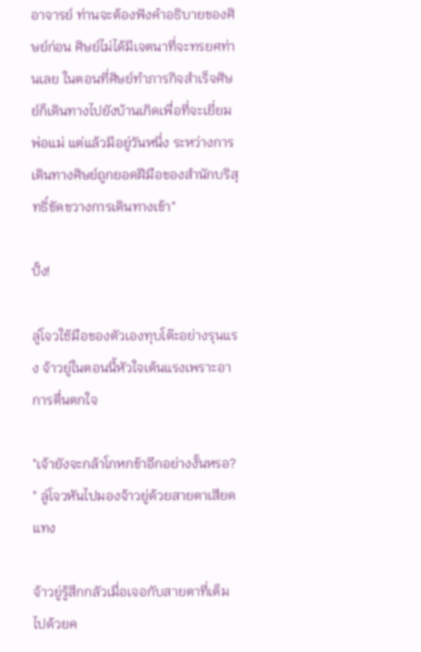อาจารย์ ท่านจะต้องฟังคำอธิบายของศิษย์ก่อน ศิษย์ไม่ได้มีเจตนาที่จะทรยศท่านเลย ในตอนที่ศิษย์ทำภารกิจสำเร็จศิษย์ก็เดินทางไปยังบ้านเกิดเพื่อที่จะเยี่ยมพ่อแม่ แต่แล้วมีอยู่วันหนึ่ง ระหว่างการเดินทางศิษย์ถูกยอดฝีมือของสำนักบริสุทธิ์ขัดขวางการเดินทางเข้า"

ปั้ง!

ลู่โจวใช้มือของตัวเองทุบโต๊ะอย่างรุนแรง จ้าวยู่ในตอนนี้หัวใจเต้นแรงเพราะอาการตื่นตกใจ

"เจ้ายังจะกล้าโกหกข้าอีกอย่างงั้นหรอ? " ลู่โจวหันไปมองจ้าวยู่ด้วยสายตาเสียดแทง

จ้าวยู่รู้สึกกลัวเมื่อเจอกับสายตาที่เต็มไปด้วยค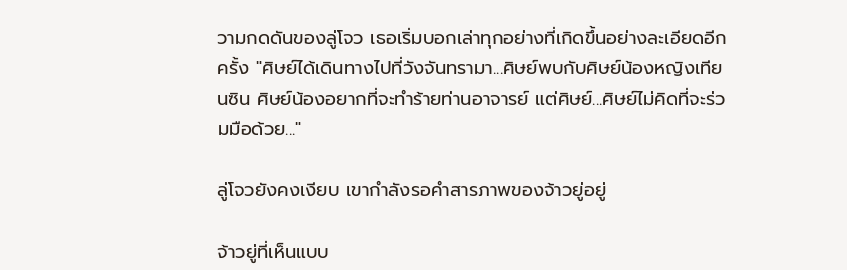วามกดดันของลู่โจว เธอเริ่มบอกเล่าทุกอย่างที่เกิดขึ้นอย่างละเอียดอีกครั้ง "ศิษย์ได้เดินทางไปที่วังจันทรามา...ศิษย์พบกับศิษย์น้องหญิงเทียนซิน ศิษย์น้องอยากที่จะทำร้ายท่านอาจารย์ แต่ศิษย์...ศิษย์ไม่คิดที่จะร่วมมือด้วย..."

ลู่โจวยังคงเงียบ เขากำลังรอคำสารภาพของจ้าวยู่อยู่

จ้าวยู่ที่เห็นแบบ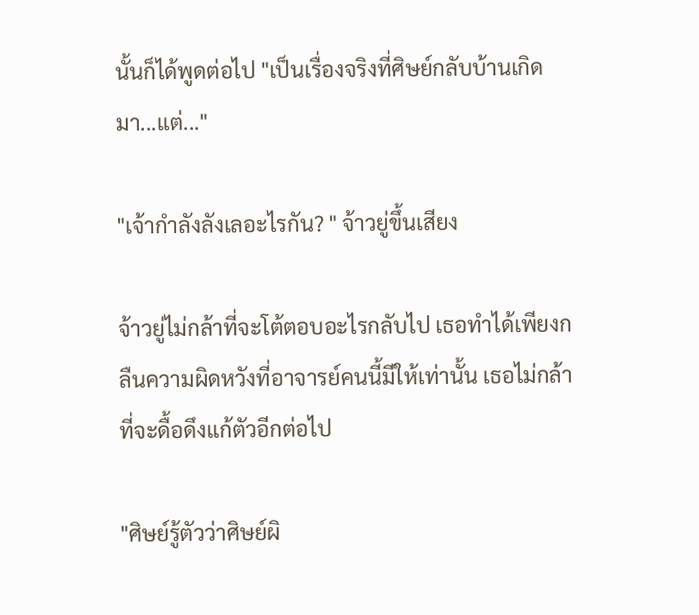นั้นก็ได้พูดต่อไป "เป็นเรื่องจริงที่ศิษย์กลับบ้านเกิดมา...แต่..."

"เจ้ากำลังลังเลอะไรกัน? " จ้าวยู่ขึ้นเสียง

จ้าวยู่ไม่กล้าที่จะโต้ตอบอะไรกลับไป เธอทำได้เพียงกลืนความผิดหวังที่อาจารย์คนนี้มีให้เท่านั้น เธอไม่กล้าที่จะดื้อดึงแก้ตัวอีกต่อไป

"ศิษย์รู้ตัวว่าศิษย์ผิ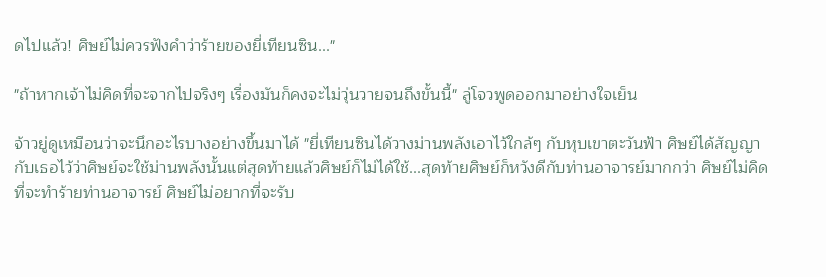ดไปแล้ว! ศิษย์ไม่ควรฟังคำว่าร้ายของยี่เทียนซิน..."

"ถ้าหากเจ้าไม่คิดที่จะจากไปจริงๆ เรื่องมันก็คงจะไม่วุ่นวายจนถึงขั้นนี้" ลู่โจวพูดออกมาอย่างใจเย็น

จ้าวยู่ดูเหมือนว่าจะนึกอะไรบางอย่างขึ้นมาได้ "ยี่เทียนซินได้วางม่านพลังเอาไว้ใกล้ๆ กับหุบเขาตะวันฟ้า ศิษย์ได้สัญญากับเธอไว้ว่าศิษย์จะใช้ม่านพลังนั้นแต่สุดท้ายแล้วศิษย์ก็ไม่ได้ใช้...สุดท้ายศิษย์ก็หวังดีกับท่านอาจารย์มากกว่า ศิษย์ไม่คิดที่จะทำร้ายท่านอาจารย์ ศิษย์ไม่อยากที่จะรับ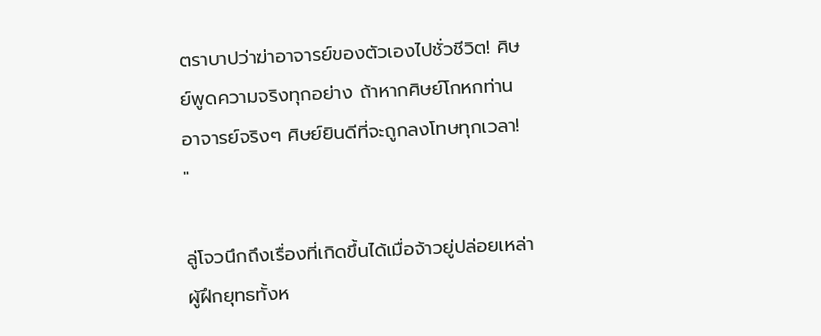ตราบาปว่าฆ่าอาจารย์ของตัวเองไปชั่วชีวิต! ศิษย์พูดความจริงทุกอย่าง ถ้าหากศิษย์โกหกท่านอาจารย์จริงๆ ศิษย์ยินดีที่จะถูกลงโทษทุกเวลา! "

ลู่โจวนึกถึงเรื่องที่เกิดขึ้นได้เมื่อจ้าวยู่ปล่อยเหล่าผู้ฝึกยุทธทั้งห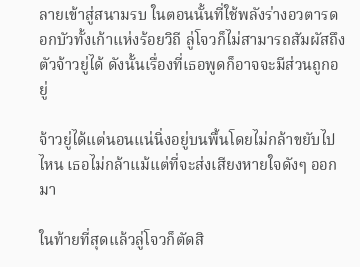ลายเข้าสู่สนามรบ ในตอนนั้นที่ใช้พลังร่างอวตารดอกบัวทั้งเก้าแห่งร้อยวิถี ลู่โจวก็ไม่สามารถสัมผัสถึงตัวจ้าวยู่ได้ ดังนั้นเรื่องที่เธอพูดก็อาจจะมีส่วนถูกอยู่

จ้าวยู่ได้แต่นอนแน่นิ่งอยู่บนพื้นโดยไม่กล้าขยับไปไหน เธอไม่กล้าแม้แต่ที่จะส่งเสียงหายใจดังๆ ออกมา

ในท้ายที่สุดแล้วลู่โจวก็ตัดสิ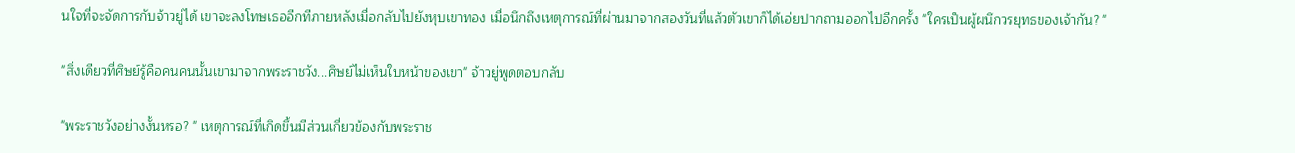นใจที่จะจัดการกับจ้าวยู่ได้ เขาจะลงโทษเธออีกทีภายหลังเมื่อกลับไปยังหุบเขาทอง เมื่อนึกถึงเหตุการณ์ที่ผ่านมาจากสองวันที่แล้วตัวเขาก็ได้เอ่ยปากถามออกไปอีกครั้ง "ใครเป็นผู้ผนึกวรยุทธของเจ้ากัน? "

"สิ่งเดียวที่ศิษย์รู้คือคนคนนั้นเขามาจากพระราชวัง...ศิษย์ไม่เห็นใบหน้าของเขา" จ้าวยู่พูดตอบกลับ

"พระราชวังอย่างงั้นหรอ? " เหตุการณ์ที่เกิดขึ้นมีส่วนเกี่ยวข้องกับพระราช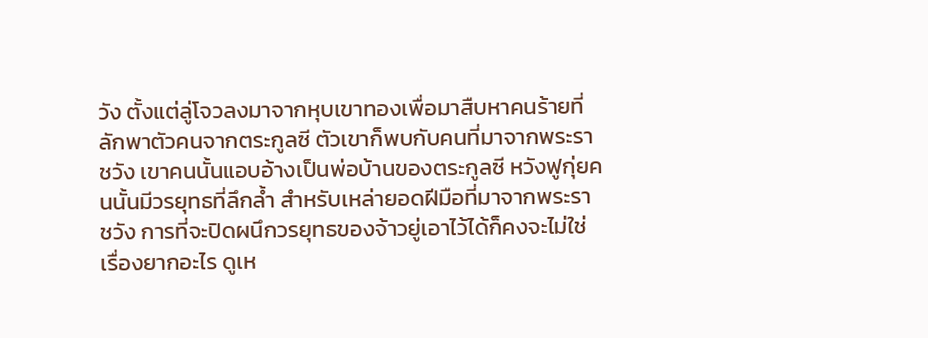วัง ตั้งแต่ลู่โจวลงมาจากหุบเขาทองเพื่อมาสืบหาคนร้ายที่ลักพาตัวคนจากตระกูลซี ตัวเขาก็พบกับคนที่มาจากพระราชวัง เขาคนนั้นแอบอ้างเป็นพ่อบ้านของตระกูลซี หวังฟูกุ่ยคนนั้นมีวรยุทธที่ลึกล้ำ สำหรับเหล่ายอดฝีมือที่มาจากพระราชวัง การที่จะปิดผนึกวรยุทธของจ้าวยู่เอาไว้ได้ก็คงจะไม่ใช่เรื่องยากอะไร ดูเห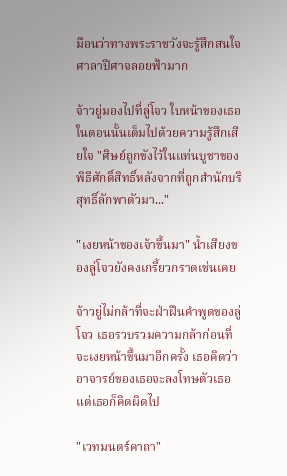มือนว่าทางพระราชวังจะรู้สึกสนใจศาลาปีศาจลอยฟ้ามาก

จ้าวยู่มองไปที่ลู่โจว ใบหน้าของเธอในตอนนั้นเต็มไปด้วยความรู้สึกเสียใจ "ศิษย์ถูกขังไว้ในแท่นบูชาของพิธีศักดิ์สิทธิ์หลังจากที่ถูกสำนักบริสุทธิ์ลักพาตัวมา..."

"เงยหน้าของเจ้าขึ้นมา" น้ำเสียงของลู่โจวยังคงเกรี้ยวกราดเช่นเคย

จ้าวยู่ไม่กล้าที่จะฝ่าฝืนคำพูดของลู่โจว เธอรวบรวมความกล้าก่อนที่จะเงยหน้าขึ้นมาอีกครั้ง เธอคิดว่าอาจารย์ของเธอจะลงโทษตัวเธอ แต่เธอก็คิดผิดไป

"เวทมนตร์คาถา"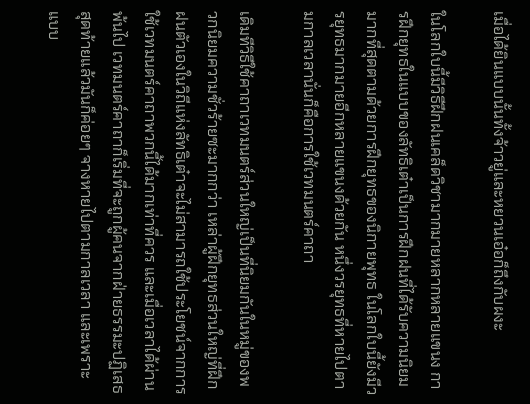เมื่อได้ยินแบบนั้นทั้งจ้าวยู่และหยวนเอ๋อก็ถึงกับผงะ

ในโลกใบนี้มีวิธีฝึกฝนเคล็ดวิชามากมายหลากหลายแขนง การฝึกยุทธในแบบของลัทธิเต๋าเป็นการฝึกฝนที่ได้รับความนิยมมากที่สุดตามด้วยการฝึกยุทธของนิกายพุทธ ในโลกใบนี้ยังมีวรยุทธมากมายอีกหลายแขนงด้วยกัน หนึ่งวรยุทธที่หายไปตามกาลเวลานั่นก็คือการใช้เวทมนตร์คาถา

เดิมทีวิธีใช้คาถาเวทมนตร์ส่วนใหญ่เป็นที่นิยมกันในหมู่ของพวกนิยมความชั่วร้ายซะมากกว่า เหล่าผู้ฝึกยุทธส่วนใหญ่ที่ฝึกฝนตัวเองในวิถีแห่งลัทธิเต๋าจะไม่สามารถใช้ประโยชน์จากการใช้เวทมนตร์คาถาพวกนี้ได้มากเท่าที่ควร และเมื่อเวลาได้ผ่านพ้นไป เวทมนตร์คาถาก็เริ่มที่จะถูกผู้คนจากฝ่ายธรรมะปฏิเสธ สุดท้ายแล้วมันก็ค่อยๆ จางหายไปตามกาลเวลา และเพราะแบบ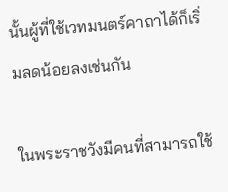นั้นผู้ที่ใช้เวทมนตร์คาถาได้ก็เริ่มลดน้อยลงเช่นกัน

ในพระราชวังมีคนที่สามารถใช้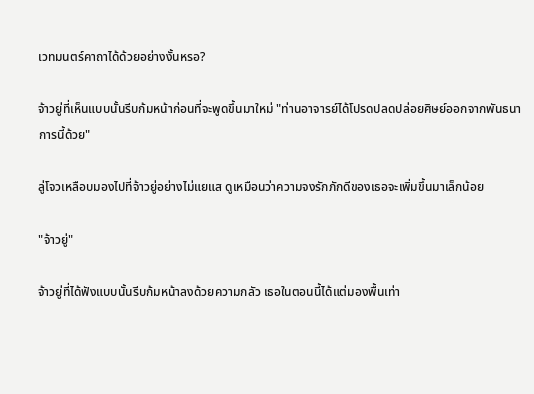เวทมนตร์คาถาได้ด้วยอย่างงั้นหรอ?

จ้าวยู่ที่เห็นแบบนั้นรีบก้มหน้าก่อนที่จะพูดขึ้นมาใหม่ "ท่านอาจารย์ได้โปรดปลดปล่อยศิษย์ออกจากพันธนาการนี้ด้วย"

ลู่โจวเหลือบมองไปที่จ้าวยู่อย่างไม่แยแส ดูเหมือนว่าความจงรักภักดีของเธอจะเพิ่มขึ้นมาเล็กน้อย

"จ้าวยู่"

จ้าวยู่ที่ได้ฟังแบบนั้นรีบก้มหน้าลงด้วยความกลัว เธอในตอนนี้ได้แต่มองพื้นเท่า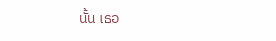นั้น เธอ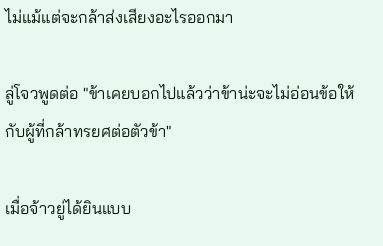ไม่แม้แต่จะกล้าส่งเสียงอะไรออกมา

ลู่โจวพูดต่อ "ข้าเคยบอกไปแล้วว่าข้าน่ะจะไม่อ่อนข้อให้กับผู้ที่กล้าทรยศต่อตัวข้า"

เมื่อจ้าวยู่ได้ยินแบบ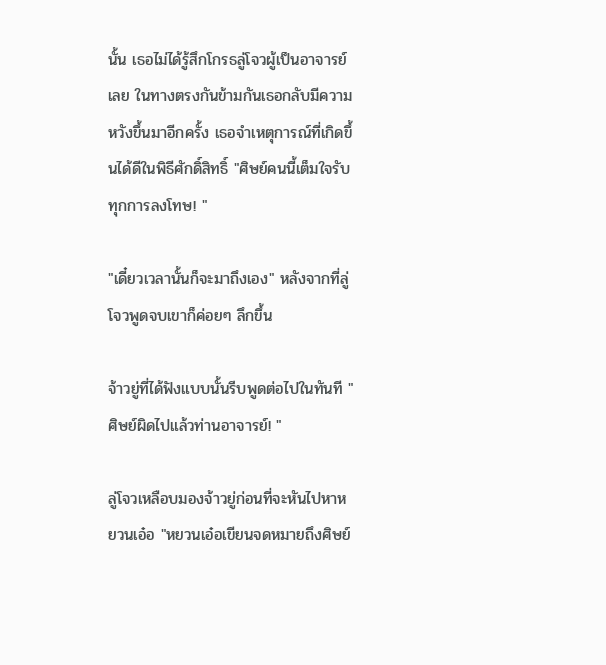นั้น เธอไม่ได้รู้สึกโกรธลู่โจวผู้เป็นอาจารย์เลย ในทางตรงกันข้ามกันเธอกลับมีความหวังขึ้นมาอีกครั้ง เธอจำเหตุการณ์ที่เกิดขึ้นได้ดีในพิธีศักดิ์สิทธิ์ "ศิษย์คนนี้เต็มใจรับทุกการลงโทษ! "

"เดี๋ยวเวลานั้นก็จะมาถึงเอง" หลังจากที่ลู่โจวพูดจบเขาก็ค่อยๆ ลึกขึ้น

จ้าวยู่ที่ได้ฟังแบบนั้นรีบพูดต่อไปในทันที "ศิษย์ผิดไปแล้วท่านอาจารย์! "

ลู่โจวเหลือบมองจ้าวยู่ก่อนที่จะหันไปหาหยวนเอ๋อ "หยวนเอ๋อเขียนจดหมายถึงศิษย์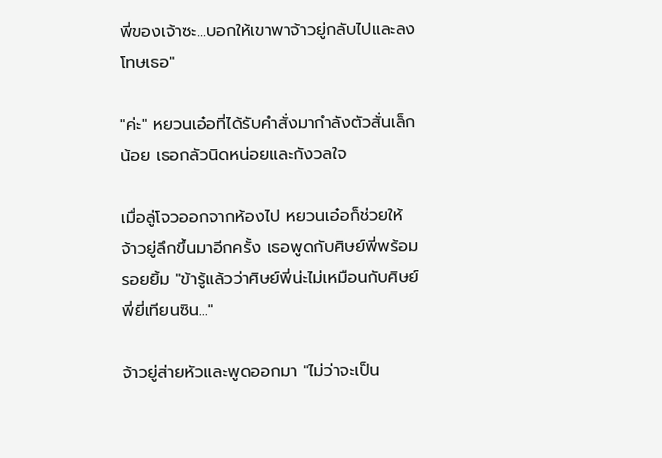พี่ของเจ้าซะ...บอกให้เขาพาจ้าวยู่กลับไปและลงโทษเธอ"

"ค่ะ" หยวนเอ๋อที่ได้รับคำสั่งมากำลังตัวสั่นเล็กน้อย เธอกลัวนิดหน่อยและกังวลใจ

เมื่อลู่โจวออกจากห้องไป หยวนเอ๋อก็ช่วยให้จ้าวยู่ลึกขึ้นมาอีกครั้ง เธอพูดกับศิษย์พี่พร้อมรอยยิ้ม "ข้ารู้แล้วว่าศิษย์พี่น่ะไม่เหมือนกับศิษย์พี่ยี่เทียนซิน..."

จ้าวยู่ส่ายหัวและพูดออกมา "ไม่ว่าจะเป็น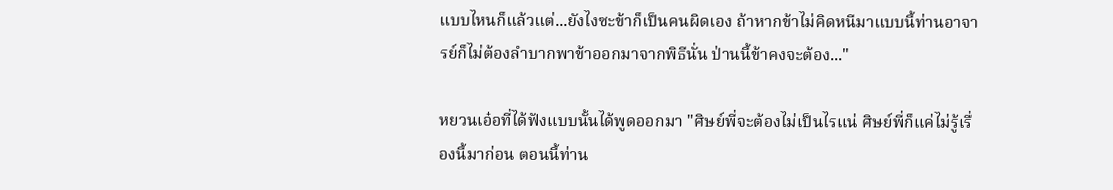แบบไหนก็แล้วแต่...ยังไงซะข้าก็เป็นคนผิดเอง ถ้าหากข้าไม่คิดหนีมาแบบนี้ท่านอาจารย์ก็ไม่ต้องลำบากพาข้าออกมาจากพิธีนั่น ป่านนี้ข้าคงจะต้อง..."

หยวนเอ๋อที่ได้ฟังแบบนั้นได้พูดออกมา "ศิษย์พี่จะต้องไม่เป็นไรแน่ ศิษย์พี่ก็แค่ไม่รู้เรื่องนี้มาก่อน ตอนนี้ท่าน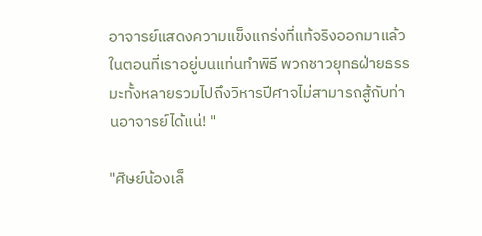อาจารย์แสดงความแข็งแกร่งที่แท้จริงออกมาแล้วในตอนที่เราอยู่บนแท่นทำพิธี พวกชาวยุทธฝ่ายธรรมะทั้งหลายรวมไปถึงวิหารปีศาจไม่สามารถสู้กับท่านอาจารย์ได้แน่! "

"ศิษย์น้องเล็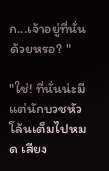ก...เจ้าอยู่ที่นั่นด้วยหรอ? "

"ใช่! ที่นั่นน่ะมีแต่นักบวชหัวโล้นเต็มไปหมด เสียง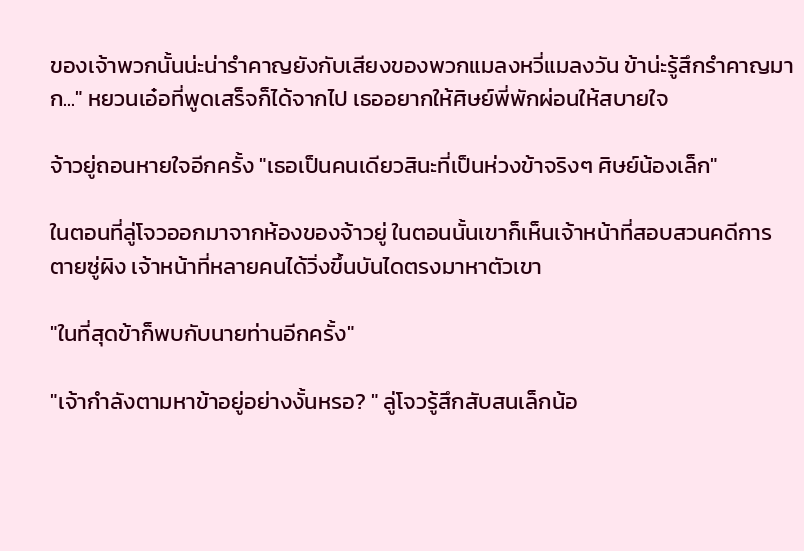ของเจ้าพวกนั้นน่ะน่ารำคาญยังกับเสียงของพวกแมลงหวี่แมลงวัน ข้าน่ะรู้สึกรำคาญมาก..." หยวนเอ๋อที่พูดเสร็จก็ได้จากไป เธออยากให้ศิษย์พี่พักผ่อนให้สบายใจ

จ้าวยู่ถอนหายใจอีกครั้ง "เธอเป็นคนเดียวสินะที่เป็นห่วงข้าจริงๆ ศิษย์น้องเล็ก"

ในตอนที่ลู่โจวออกมาจากห้องของจ้าวยู่ ในตอนนั้นเขาก็เห็นเจ้าหน้าที่สอบสวนคดีการตายซู่ผิง เจ้าหน้าที่หลายคนได้วิ่งขึ้นบันไดตรงมาหาตัวเขา

"ในที่สุดข้าก็พบกับนายท่านอีกครั้ง"

"เจ้ากำลังตามหาข้าอยู่อย่างงั้นหรอ? " ลู่โจวรู้สึกสับสนเล็กน้อ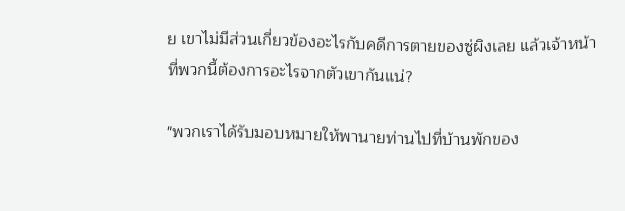ย เขาไม่มีส่วนเกี่ยวข้องอะไรกับคดีการตายของซู่ผิงเลย แล้วเจ้าหน้าที่พวกนี้ต้องการอะไรจากตัวเขากันแน่?

"พวกเราได้รับมอบหมายให้พานายท่านไปที่บ้านพักของ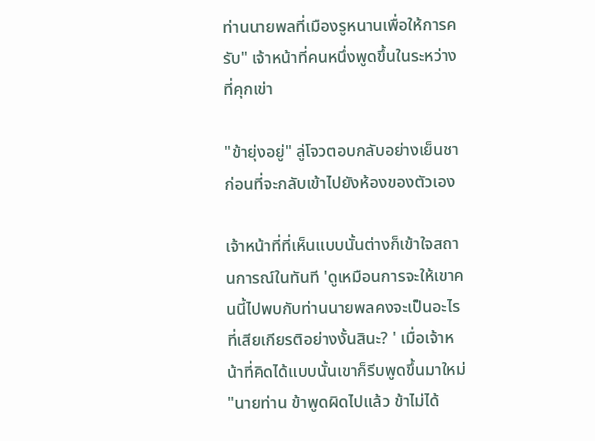ท่านนายพลที่เมืองรูหนานเพื่อให้การครับ" เจ้าหน้าที่คนหนึ่งพูดขึ้นในระหว่างที่คุกเข่า

"ข้ายุ่งอยู่" ลู่โจวตอบกลับอย่างเย็นชาก่อนที่จะกลับเข้าไปยังห้องของตัวเอง

เจ้าหน้าที่ที่เห็นแบบนั้นต่างก็เข้าใจสถานการณ์ในทันที 'ดูเหมือนการจะให้เขาคนนี้ไปพบกับท่านนายพลคงจะเป็นอะไรที่เสียเกียรติอย่างงั้นสินะ? ' เมื่อเจ้าหน้าที่คิดได้แบบนั้นเขาก็รีบพูดขึ้นมาใหม่ "นายท่าน ข้าพูดผิดไปแล้ว ข้าไม่ได้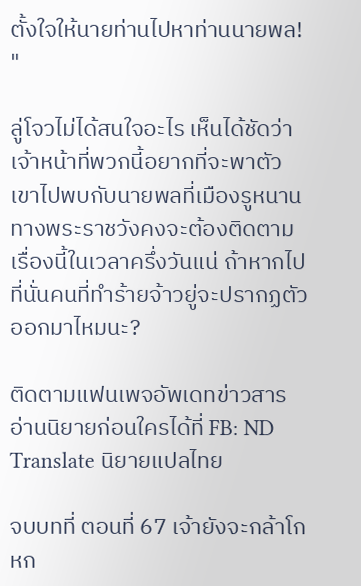ตั้งใจให้นายท่านไปหาท่านนายพล! "

ลู่โจวไม่ได้สนใจอะไร เห็นได้ชัดว่าเจ้าหน้าที่พวกนี้อยากที่จะพาตัวเขาไปพบกับนายพลที่เมืองรูหนาน ทางพระราชวังคงจะต้องติดตามเรื่องนี้ในเวลาครึ่งวันแน่ ถ้าหากไปที่นั่นคนที่ทำร้ายจ้าวยู่จะปรากฏตัวออกมาไหมนะ?

ติดตามแฟนเพจอัพเดทข่าวสารอ่านนิยายก่อนใครได้ที่ FB: ND Translate นิยายแปลไทย

จบบทที่ ตอนที่ 67 เจ้ายังจะกล้าโกหก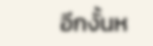อีกงั้นห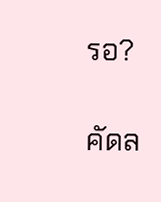รอ?

คัดล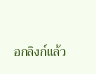อกลิงก์แล้ว